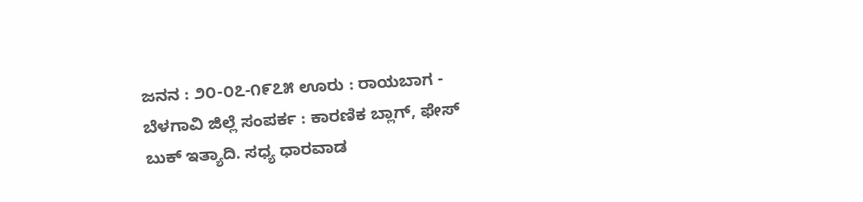ಜನನ : ೨೦-೦೭-೧೯೭೫ ಊರು : ರಾಯಬಾಗ - ಬೆಳಗಾವಿ ಜಿಲ್ಲೆ ಸಂಪರ್ಕ : ಕಾರಣಿಕ ಬ್ಲಾಗ್, ಫೇಸ್ ಬುಕ್ ಇತ್ಯಾದಿ. ಸಧ್ಯ ಧಾರವಾಡ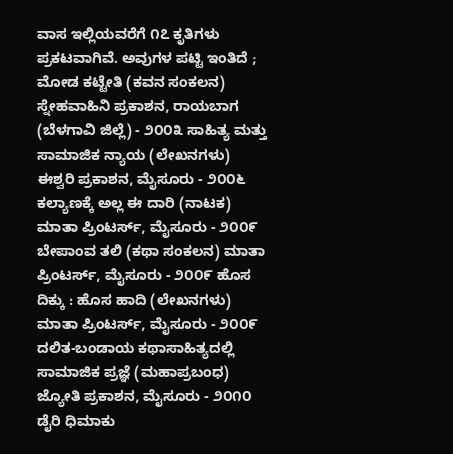ವಾಸ ಇಲ್ಲಿಯವರೆಗೆ ೧೭ ಕೃತಿಗಳು ಪ್ರಕಟವಾಗಿವೆ. ಅವುಗಳ ಪಟ್ಟಿ ಇಂತಿದೆ ; ಮೋಡ ಕಟ್ಟೇತಿ (ಕವನ ಸಂಕಲನ) ಸ್ನೇಹವಾಹಿನಿ ಪ್ರಕಾಶನ, ರಾಯಬಾಗ (ಬೆಳಗಾವಿ ಜಿಲ್ಲೆ) - ೨೦೦೩ ಸಾಹಿತ್ಯ ಮತ್ತು ಸಾಮಾಜಿಕ ನ್ಯಾಯ (ಲೇಖನಗಳು) ಈಶ್ವರಿ ಪ್ರಕಾಶನ, ಮೈಸೂರು - ೨೦೦೬ ಕಲ್ಯಾಣಕ್ಕೆ ಅಲ್ಲ ಈ ದಾರಿ (ನಾಟಕ) ಮಾತಾ ಪ್ರಿಂಟರ್ಸ್, ಮೈಸೂರು - ೨೦೦೯ ಬೇಪಾಂವ ತಲಿ (ಕಥಾ ಸಂಕಲನ) ಮಾತಾ ಪ್ರಿಂಟರ್ಸ್, ಮೈಸೂರು - ೨೦೦೯ ಹೊಸ ದಿಕ್ಕು : ಹೊಸ ಹಾದಿ (ಲೇಖನಗಳು) ಮಾತಾ ಪ್ರಿಂಟರ್ಸ್, ಮೈಸೂರು - ೨೦೦೯ ದಲಿತ-ಬಂಡಾಯ ಕಥಾಸಾಹಿತ್ಯದಲ್ಲಿ ಸಾಮಾಜಿಕ ಪ್ರಜ್ಞೆ (ಮಹಾಪ್ರಬಂಧ) ಜ್ಯೋತಿ ಪ್ರಕಾಶನ, ಮೈಸೂರು - ೨೦೧೦ ಡೈರಿ ಧಿಮಾಕು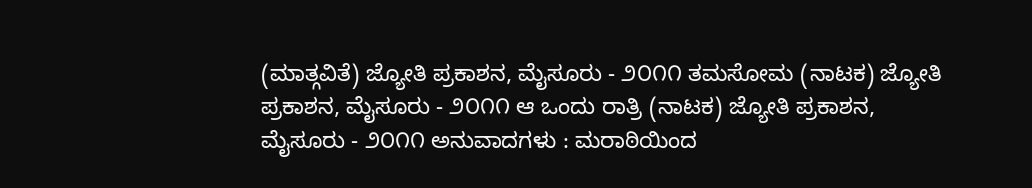(ಮಾತ್ಗವಿತೆ) ಜ್ಯೋತಿ ಪ್ರಕಾಶನ, ಮೈಸೂರು - ೨೦೧೧ ತಮಸೋಮ (ನಾಟಕ) ಜ್ಯೋತಿ ಪ್ರಕಾಶನ, ಮೈಸೂರು - ೨೦೧೧ ಆ ಒಂದು ರಾತ್ರಿ (ನಾಟಕ) ಜ್ಯೋತಿ ಪ್ರಕಾಶನ, ಮೈಸೂರು - ೨೦೧೧ ಅನುವಾದಗಳು : ಮರಾಠಿಯಿಂದ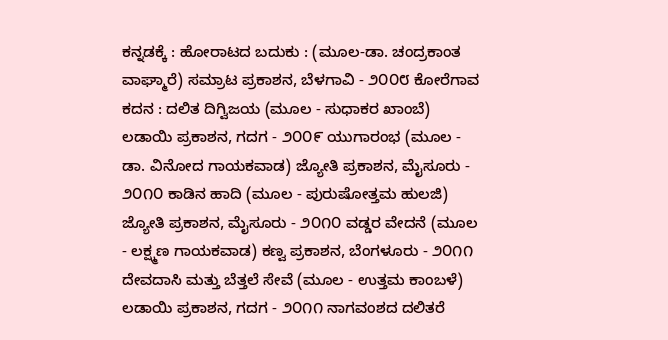ಕನ್ನಡಕ್ಕೆ : ಹೋರಾಟದ ಬದುಕು : (ಮೂಲ-ಡಾ. ಚಂದ್ರಕಾಂತ ವಾಘ್ಮಾರೆ) ಸಮ್ರಾಟ ಪ್ರಕಾಶನ, ಬೆಳಗಾವಿ - ೨೦೦೮ ಕೋರೆಗಾವ ಕದನ : ದಲಿತ ದಿಗ್ವಿಜಯ (ಮೂಲ - ಸುಧಾಕರ ಖಾಂಬೆ) ಲಡಾಯಿ ಪ್ರಕಾಶನ, ಗದಗ - ೨೦೦೯ ಯುಗಾರಂಭ (ಮೂಲ - ಡಾ. ವಿನೋದ ಗಾಯಕವಾಡ) ಜ್ಯೋತಿ ಪ್ರಕಾಶನ, ಮೈಸೂರು - ೨೦೧೦ ಕಾಡಿನ ಹಾದಿ (ಮೂಲ - ಪುರು‌ಷೋತ್ತಮ ಹುಲಜಿ) ಜ್ಯೋತಿ ಪ್ರಕಾಶನ, ಮೈಸೂರು - ೨೦೧೦ ವಡ್ಡರ ವೇದನೆ (ಮೂಲ - ಲಕ್ಷ್ಮಣ ಗಾಯಕವಾಡ) ಕಣ್ವ ಪ್ರಕಾಶನ, ಬೆಂಗಳೂರು - ೨೦೧೧ ದೇವದಾಸಿ ಮತ್ತು ಬೆತ್ತಲೆ ಸೇವೆ (ಮೂಲ - ಉತ್ತಮ ಕಾಂಬಳೆ) ಲಡಾಯಿ ಪ್ರಕಾಶನ, ಗದಗ - ೨೦೧೧ ನಾಗವಂಶದ ದಲಿತರೆ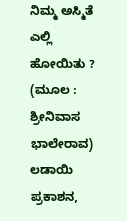ನಿಮ್ಮ ಅಸ್ಮಿತೆ ಎಲ್ಲಿ ಹೋಯಿತು ? (ಮೂಲ : ಶ್ರೀನಿವಾಸ ಭಾಲೇರಾವ) ಲಡಾಯಿ ಪ್ರಕಾಶನ,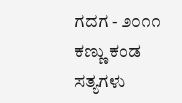ಗದಗ - ೨೦೧೧ ಕಣ್ಣು ಕಂಡ ಸತ್ಯಗಳು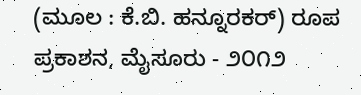(ಮೂಲ : ಕೆ.ಬಿ. ಹನ್ನೂರಕರ್) ರೂಪ ಪ್ರಕಾಶನ, ಮೈಸೂರು - ೨೦೧೨